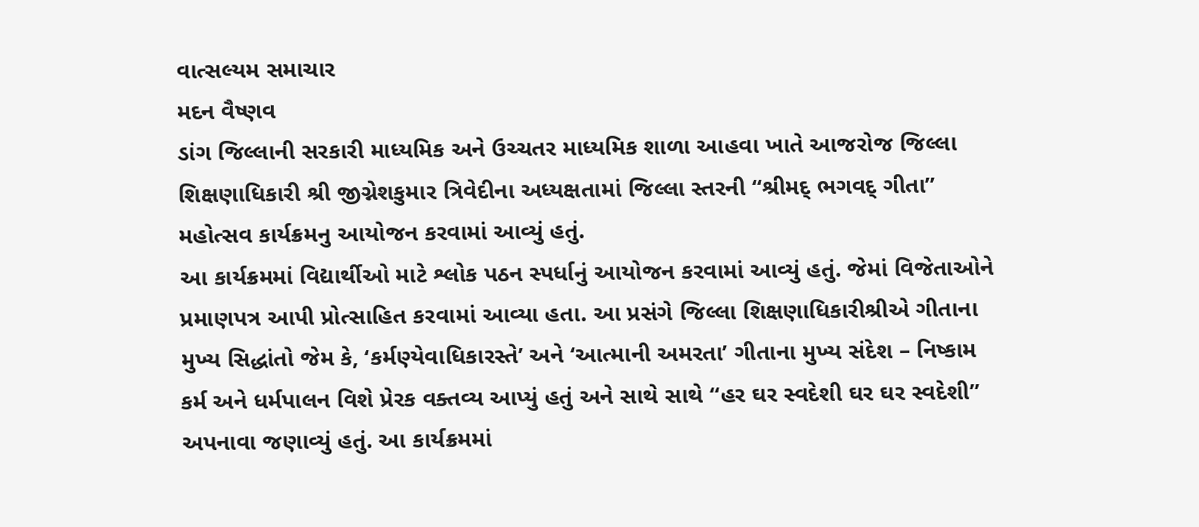વાત્સલ્યમ સમાચાર
મદન વૈષ્ણવ
ડાંગ જિલ્લાની સરકારી માધ્યમિક અને ઉચ્ચતર માધ્યમિક શાળા આહવા ખાતે આજરોજ જિલ્લા શિક્ષણાધિકારી શ્રી જીગ્નેશકુમાર ત્રિવેદીના અધ્યક્ષતામાં જિલ્લા સ્તરની “શ્રીમદ્ ભગવદ્ ગીતા” મહોત્સવ કાર્યક્રમનુ આયોજન કરવામાં આવ્યું હતું.
આ કાર્યક્રમમાં વિદ્યાર્થીઓ માટે શ્લોક પઠન સ્પર્ધાનું આયોજન કરવામાં આવ્યું હતું. જેમાં વિજેતાઓને પ્રમાણપત્ર આપી પ્રોત્સાહિત કરવામાં આવ્યા હતા. આ પ્રસંગે જિલ્લા શિક્ષણાધિકારીશ્રીએ ગીતાના મુખ્ય સિદ્ધાંતો જેમ કે, ‘કર્મણ્યેવાધિકારસ્તે’ અને ‘આત્માની અમરતા’ ગીતાના મુખ્ય સંદેશ – નિષ્કામ કર્મ અને ધર્મપાલન વિશે પ્રેરક વક્તવ્ય આપ્યું હતું અને સાથે સાથે “હર ઘર સ્વદેશી ઘર ઘર સ્વદેશી” અપનાવા જણાવ્યું હતું. આ કાર્યક્રમમાં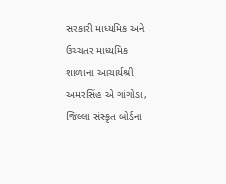સરકારી માધ્યમિક અને ઉચ્ચતર માધ્યમિક શાળાના આચાર્યશ્રી અમરસિંહ એ ગાંગોડા, જિલ્લા સંસ્કૃત બોર્ડના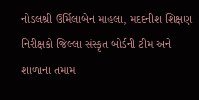નોડલશ્રી ઉર્મિલાબેન માહલા, મદદનીશ શિક્ષણ નિરીક્ષકો જિલ્લા સંસ્કૃત બોર્ડની ટીમ અને શાળાના તમામ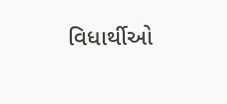વિધાર્થીઓ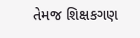તેમજ શિક્ષકગણ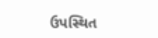ઉપસ્થિત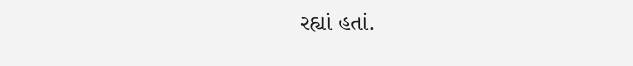રહ્યાં હતાં.